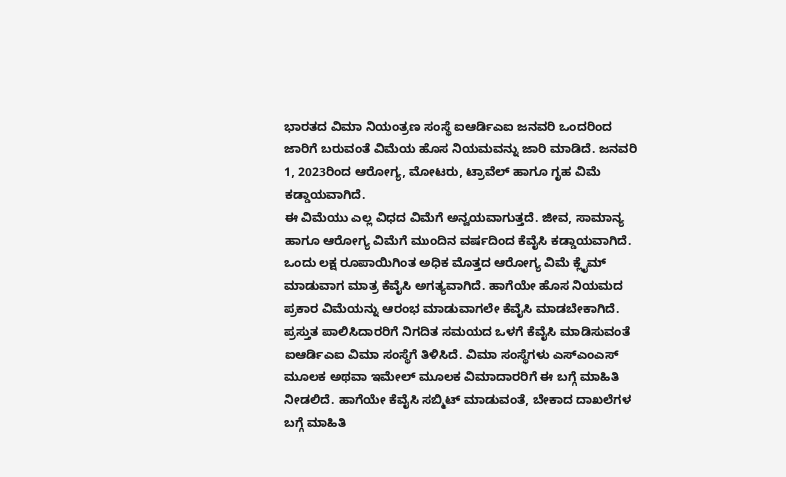ಭಾರತದ ವಿಮಾ ನಿಯಂತ್ರಣ ಸಂಸ್ಥೆ ಐಆರ್ಡಿಎಐ ಜನವರಿ ಒಂದರಿಂದ ಜಾರಿಗೆ ಬರುವಂತೆ ವಿಮೆಯ ಹೊಸ ನಿಯಮವನ್ನು ಜಾರಿ ಮಾಡಿದೆ. ಜನವರಿ 1, 2023ರಿಂದ ಆರೋಗ್ಯ, ಮೋಟರು, ಟ್ರಾವೆಲ್ ಹಾಗೂ ಗೃಹ ವಿಮೆ ಕಡ್ಡಾಯವಾಗಿದೆ.
ಈ ವಿಮೆಯು ಎಲ್ಲ ವಿಧದ ವಿಮೆಗೆ ಅನ್ವಯವಾಗುತ್ತದೆ. ಜೀವ, ಸಾಮಾನ್ಯ ಹಾಗೂ ಆರೋಗ್ಯ ವಿಮೆಗೆ ಮುಂದಿನ ವರ್ಷದಿಂದ ಕೆವೈಸಿ ಕಡ್ಡಾಯವಾಗಿದೆ. ಒಂದು ಲಕ್ಷ ರೂಪಾಯಿಗಿಂತ ಅಧಿಕ ಮೊತ್ತದ ಆರೋಗ್ಯ ವಿಮೆ ಕ್ಲೈಮ್ ಮಾಡುವಾಗ ಮಾತ್ರ ಕೆವೈಸಿ ಅಗತ್ಯವಾಗಿದೆ. ಹಾಗೆಯೇ ಹೊಸ ನಿಯಮದ ಪ್ರಕಾರ ವಿಮೆಯನ್ನು ಆರಂಭ ಮಾಡುವಾಗಲೇ ಕೆವೈಸಿ ಮಾಡಬೇಕಾಗಿದೆ.
ಪ್ರಸ್ತುತ ಪಾಲಿಸಿದಾರರಿಗೆ ನಿಗದಿತ ಸಮಯದ ಒಳಗೆ ಕೆವೈಸಿ ಮಾಡಿಸುವಂತೆ ಐಆರ್ಡಿಎಐ ವಿಮಾ ಸಂಸ್ಥೆಗೆ ತಿಳಿಸಿದೆ. ವಿಮಾ ಸಂಸ್ಥೆಗಳು ಎಸ್ಎಂಎಸ್ ಮೂಲಕ ಅಥವಾ ಇಮೇಲ್ ಮೂಲಕ ವಿಮಾದಾರರಿಗೆ ಈ ಬಗ್ಗೆ ಮಾಹಿತಿ ನೀಡಲಿದೆ. ಹಾಗೆಯೇ ಕೆವೈಸಿ ಸಬ್ಮಿಟ್ ಮಾಡುವಂತೆ, ಬೇಕಾದ ದಾಖಲೆಗಳ ಬಗ್ಗೆ ಮಾಹಿತಿ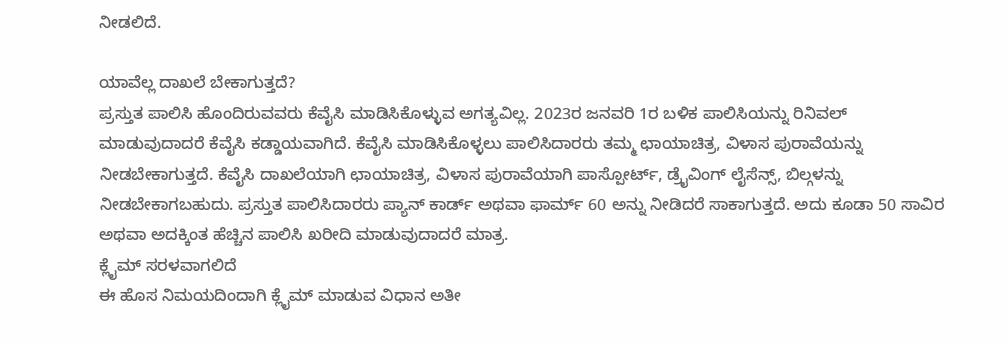ನೀಡಲಿದೆ.

ಯಾವೆಲ್ಲ ದಾಖಲೆ ಬೇಕಾಗುತ್ತದೆ?
ಪ್ರಸ್ತುತ ಪಾಲಿಸಿ ಹೊಂದಿರುವವರು ಕೆವೈಸಿ ಮಾಡಿಸಿಕೊಳ್ಳುವ ಅಗತ್ಯವಿಲ್ಲ. 2023ರ ಜನವರಿ 1ರ ಬಳಿಕ ಪಾಲಿಸಿಯನ್ನು ರಿನಿವಲ್ ಮಾಡುವುದಾದರೆ ಕೆವೈಸಿ ಕಡ್ಡಾಯವಾಗಿದೆ. ಕೆವೈಸಿ ಮಾಡಿಸಿಕೊಳ್ಳಲು ಪಾಲಿಸಿದಾರರು ತಮ್ಮ ಛಾಯಾಚಿತ್ರ, ವಿಳಾಸ ಪುರಾವೆಯನ್ನು ನೀಡಬೇಕಾಗುತ್ತದೆ. ಕೆವೈಸಿ ದಾಖಲೆಯಾಗಿ ಛಾಯಾಚಿತ್ರ, ವಿಳಾಸ ಪುರಾವೆಯಾಗಿ ಪಾಸ್ಪೋರ್ಟ್, ಡ್ರೈವಿಂಗ್ ಲೈಸೆನ್ಸ್, ಬಿಲ್ಗಳನ್ನು ನೀಡಬೇಕಾಗಬಹುದು. ಪ್ರಸ್ತುತ ಪಾಲಿಸಿದಾರರು ಪ್ಯಾನ್ ಕಾರ್ಡ್ ಅಥವಾ ಫಾರ್ಮ್ 60 ಅನ್ನು ನೀಡಿದರೆ ಸಾಕಾಗುತ್ತದೆ. ಅದು ಕೂಡಾ 50 ಸಾವಿರ ಅಥವಾ ಅದಕ್ಕಿಂತ ಹೆಚ್ಚಿನ ಪಾಲಿಸಿ ಖರೀದಿ ಮಾಡುವುದಾದರೆ ಮಾತ್ರ.
ಕ್ಲೈಮ್ ಸರಳವಾಗಲಿದೆ
ಈ ಹೊಸ ನಿಮಯದಿಂದಾಗಿ ಕ್ಲೈಮ್ ಮಾಡುವ ವಿಧಾನ ಅತೀ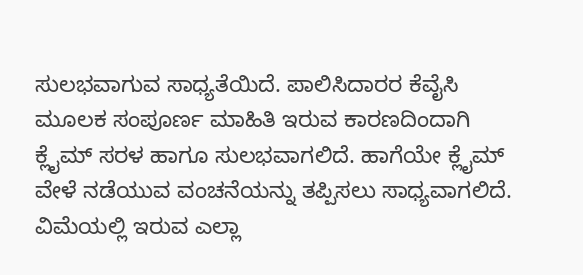ಸುಲಭವಾಗುವ ಸಾಧ್ಯತೆಯಿದೆ. ಪಾಲಿಸಿದಾರರ ಕೆವೈಸಿ ಮೂಲಕ ಸಂಪೂರ್ಣ ಮಾಹಿತಿ ಇರುವ ಕಾರಣದಿಂದಾಗಿ ಕ್ಲೈಮ್ ಸರಳ ಹಾಗೂ ಸುಲಭವಾಗಲಿದೆ. ಹಾಗೆಯೇ ಕ್ಲೈಮ್ ವೇಳೆ ನಡೆಯುವ ವಂಚನೆಯನ್ನು ತಪ್ಪಿಸಲು ಸಾಧ್ಯವಾಗಲಿದೆ. ವಿಮೆಯಲ್ಲಿ ಇರುವ ಎಲ್ಲಾ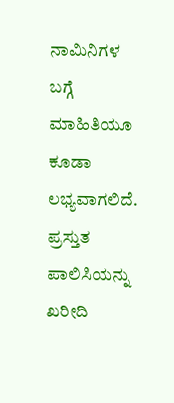ನಾಮಿನಿಗಳ ಬಗ್ಗೆ ಮಾಹಿತಿಯೂ ಕೂಡಾ ಲಭ್ಯವಾಗಲಿದೆ.
ಪ್ರಸ್ತುತ ಪಾಲಿಸಿಯನ್ನು ಖರೀದಿ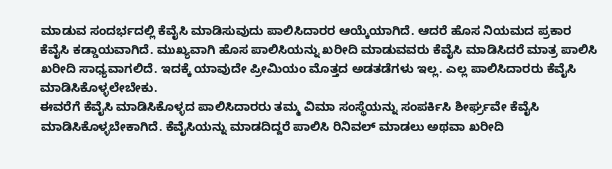ಮಾಡುವ ಸಂದರ್ಭದಲ್ಲಿ ಕೆವೈಸಿ ಮಾಡಿಸುವುದು ಪಾಲಿಸಿದಾರರ ಆಯ್ಕೆಯಾಗಿದೆ. ಆದರೆ ಹೊಸ ನಿಯಮದ ಪ್ರಕಾರ ಕೆವೈಸಿ ಕಡ್ಡಾಯವಾಗಿದೆ. ಮುಖ್ಯವಾಗಿ ಹೊಸ ಪಾಲಿಸಿಯನ್ನು ಖರೀದಿ ಮಾಡುವವರು ಕೆವೈಸಿ ಮಾಡಿಸಿದರೆ ಮಾತ್ರ ಪಾಲಿಸಿ ಖರೀದಿ ಸಾಧ್ಯವಾಗಲಿದೆ. ಇದಕ್ಕೆ ಯಾವುದೇ ಪ್ರೀಮಿಯಂ ಮೊತ್ತದ ಅಡತಡೆಗಳು ಇಲ್ಲ. ಎಲ್ಲ ಪಾಲಿಸಿದಾರರು ಕೆವೈಸಿ ಮಾಡಿಸಿಕೊಳ್ಳಲೇಬೇಕು.
ಈವರೆಗೆ ಕೆವೈಸಿ ಮಾಡಿಸಿಕೊಳ್ಳದ ಪಾಲಿಸಿದಾರರು ತಮ್ಮ ವಿಮಾ ಸಂಸ್ಥೆಯನ್ನು ಸಂಪರ್ಕಿಸಿ ಶೀರ್ಘ್ರವೇ ಕೆವೈಸಿ ಮಾಡಿಸಿಕೊಳ್ಳಬೇಕಾಗಿದೆ. ಕೆವೈಸಿಯನ್ನು ಮಾಡದಿದ್ದರೆ ಪಾಲಿಸಿ ರಿನಿವಲ್ ಮಾಡಲು ಅಥವಾ ಖರೀದಿ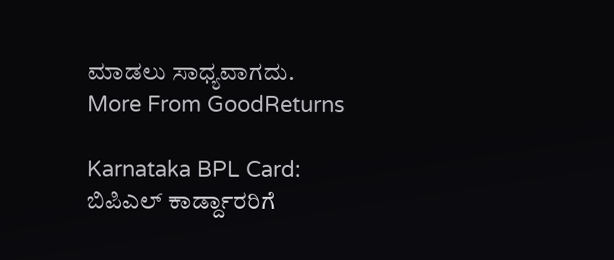ಮಾಡಲು ಸಾಧ್ಯವಾಗದು.
More From GoodReturns

Karnataka BPL Card: ಬಿಪಿಎಲ್ ಕಾರ್ಡ್ದಾರರಿಗೆ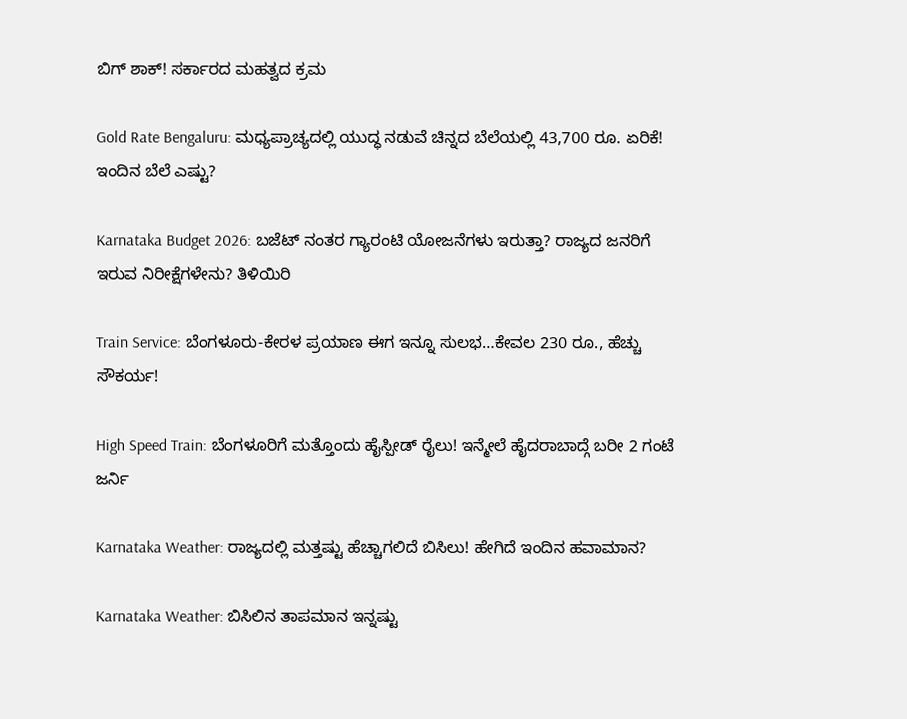ಬಿಗ್ ಶಾಕ್! ಸರ್ಕಾರದ ಮಹತ್ವದ ಕ್ರಮ

Gold Rate Bengaluru: ಮಧ್ಯಪ್ರಾಚ್ಯದಲ್ಲಿ ಯುದ್ಧ ನಡುವೆ ಚಿನ್ನದ ಬೆಲೆಯಲ್ಲಿ 43,700 ರೂ. ಏರಿಕೆ! ಇಂದಿನ ಬೆಲೆ ಎಷ್ಟು?

Karnataka Budget 2026: ಬಜೆಟ್ ನಂತರ ಗ್ಯಾರಂಟಿ ಯೋಜನೆಗಳು ಇರುತ್ತಾ? ರಾಜ್ಯದ ಜನರಿಗೆ ಇರುವ ನಿರೀಕ್ಷೆಗಳೇನು? ತಿಳಿಯಿರಿ

Train Service: ಬೆಂಗಳೂರು-ಕೇರಳ ಪ್ರಯಾಣ ಈಗ ಇನ್ನೂ ಸುಲಭ…ಕೇವಲ 230 ರೂ., ಹೆಚ್ಚು ಸೌಕರ್ಯ!

High Speed Train: ಬೆಂಗಳೂರಿಗೆ ಮತ್ತೊಂದು ಹೈಸ್ಪೀಡ್ ರೈಲು! ಇನ್ಮೇಲೆ ಹೈದರಾಬಾದ್ಗೆ ಬರೀ 2 ಗಂಟೆ ಜರ್ನಿ

Karnataka Weather: ರಾಜ್ಯದಲ್ಲಿ ಮತ್ತಷ್ಟು ಹೆಚ್ಚಾಗಲಿದೆ ಬಿಸಿಲು! ಹೇಗಿದೆ ಇಂದಿನ ಹವಾಮಾನ?

Karnataka Weather: ಬಿಸಿಲಿನ ತಾಪಮಾನ ಇನ್ನಷ್ಟು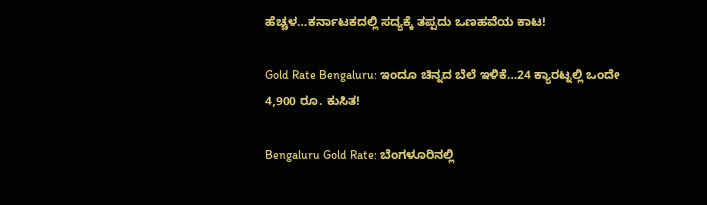ಹೆಚ್ಚಳ…ಕರ್ನಾಟಕದಲ್ಲಿ ಸದ್ಯಕ್ಕೆ ತಪ್ಪದು ಒಣಹವೆಯ ಕಾಟ!

Gold Rate Bengaluru: ಇಂದೂ ಚಿನ್ನದ ಬೆಲೆ ಇಳಿಕೆ…24 ಕ್ಯಾರಟ್ನಲ್ಲಿ ಒಂದೇ 4,900 ರೂ. ಕುಸಿತ!

Bengaluru Gold Rate: ಬೆಂಗಳೂರಿನಲ್ಲಿ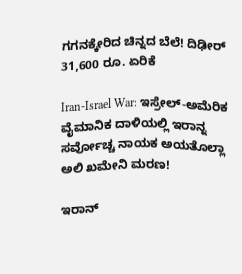ಗಗನಕ್ಕೇರಿದ ಚಿನ್ನದ ಬೆಲೆ! ದಿಢೀರ್ 31,600 ರೂ. ಏರಿಕೆ

Iran-Israel War: ಇಸ್ರೇಲ್-ಅಮೆರಿಕ ವೈಮಾನಿಕ ದಾಳಿಯಲ್ಲಿ ಇರಾನ್ನ ಸರ್ವೋಚ್ಚ ನಾಯಕ ಅಯತೊಲ್ಲಾ ಅಲಿ ಖಮೇನಿ ಮರಣ!

ಇರಾನ್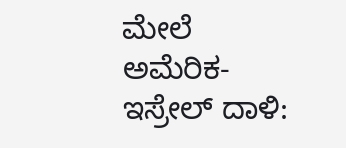ಮೇಲೆ ಅಮೆರಿಕ-ಇಸ್ರೇಲ್ ದಾಳಿ: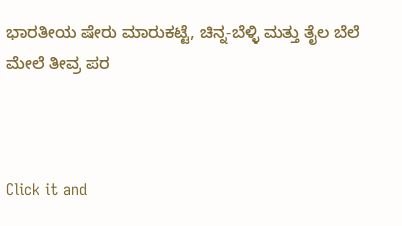ಭಾರತೀಯ ಷೇರು ಮಾರುಕಟ್ಟೆ, ಚಿನ್ನ-ಬೆಳ್ಳಿ ಮತ್ತು ತೈಲ ಬೆಲೆ ಮೇಲೆ ತೀವ್ರ ಪರ



Click it and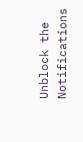Unblock the Notifications